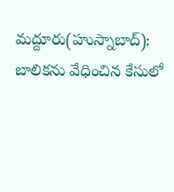మద్దూరు(హుస్నాబాద్): బాలికను వేధించిన కేసులో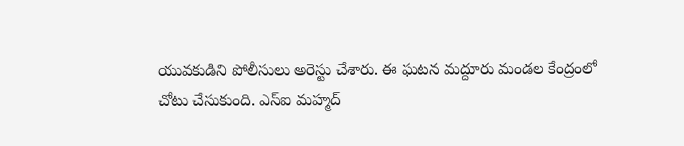యువకుడిని పోలీసులు అరెస్టు చేశారు. ఈ ఘటన మద్దూరు మండల కేంద్రంలో చోటు చేసుకుంది. ఎస్ఐ మహ్మద్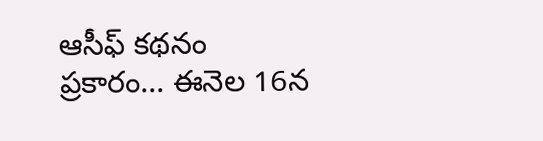ఆసీఫ్ కథనం ప్రకారం... ఈనెల 16న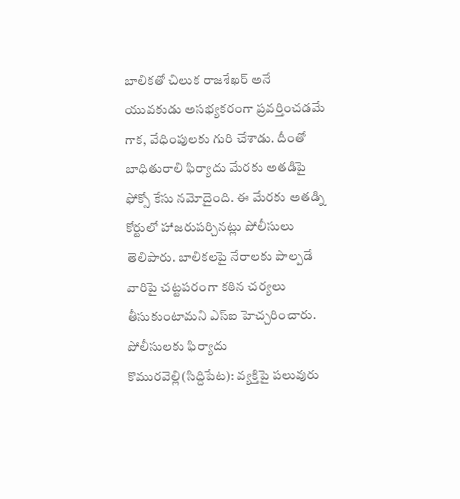బాలికతో చిలుక రాజశేఖర్ అనే యువకుడు అసభ్యకరంగా ప్రవర్తించడమే గాక, వేధింపులకు గురి చేశాడు. దీంతో బాధితురాలి ఫిర్యాదు మేరకు అతడిపై ఫోక్సో కేసు నమోదైంది. ఈ మేరకు అతడ్ని కోర్టులో హాజరుపర్చినట్లు పోలీసులు తెలిపారు. బాలికలపై నేరాలకు పాల్పడే వారిపై చట్టపరంగా కఠిన చర్యలు తీసుకుంటామని ఎస్ఐ హెచ్చరించారు.
పోలీసులకు ఫిర్యాదు
కొమురవెల్లి(సిద్దిపేట): వ్యక్తిపై పలువురు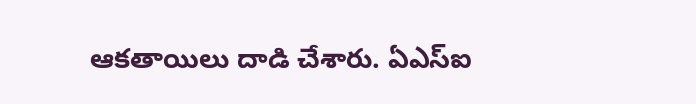ఆకతాయిలు దాడి చేశారు. ఏఎస్ఐ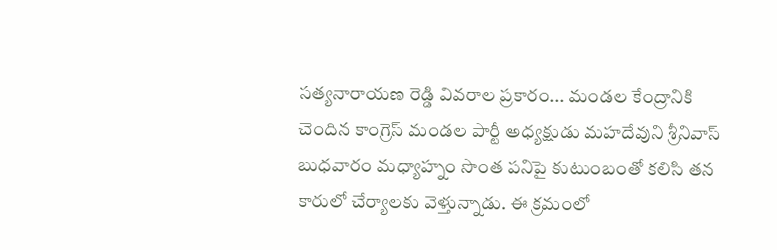సత్యనారాయణ రెడ్డి వివరాల ప్రకారం... మండల కేంద్రానికి చెందిన కాంగ్రెస్ మండల పార్టీ అధ్యక్షుడు మహదేవుని శ్రీనివాస్ బుధవారం మధ్యాహ్నం సొంత పనిపై కుటుంబంతో కలిసి తన కారులో చేర్యాలకు వెళ్తున్నాడు. ఈ క్రమంలో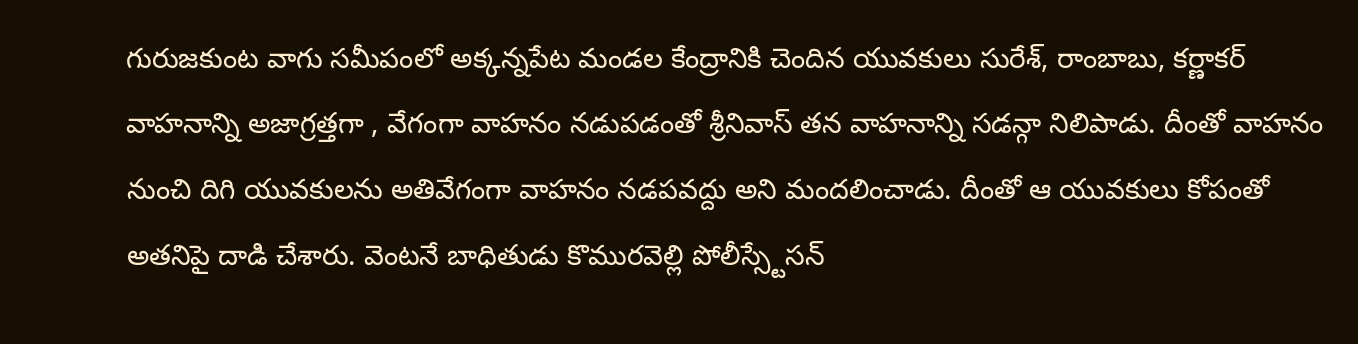గురుజకుంట వాగు సమీపంలో అక్కన్నపేట మండల కేంద్రానికి చెందిన యువకులు సురేశ్, రాంబాబు, కర్ణాకర్ వాహనాన్ని అజాగ్రత్తగా , వేగంగా వాహనం నడుపడంతో శ్రీనివాస్ తన వాహనాన్ని సడన్గా నిలిపాడు. దీంతో వాహనం నుంచి దిగి యువకులను అతివేగంగా వాహనం నడపవద్దు అని మందలించాడు. దీంతో ఆ యువకులు కోపంతో అతనిపై దాడి చేశారు. వెంటనే బాధితుడు కొమురవెల్లి పోలీస్స్టేసన్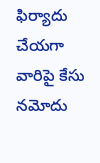ఫిర్యాదు చేయగా వారిపై కేసు నమోదు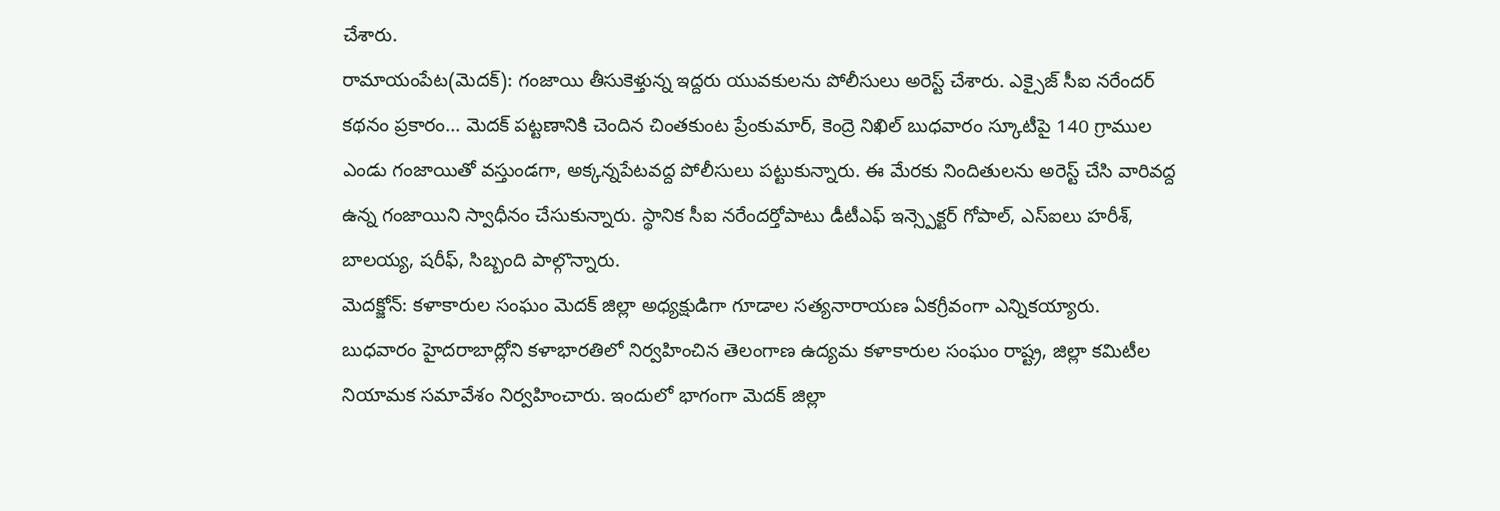చేశారు.
రామాయంపేట(మెదక్): గంజాయి తీసుకెళ్తున్న ఇద్దరు యువకులను పోలీసులు అరెస్ట్ చేశారు. ఎక్సైజ్ సీఐ నరేందర్ కథనం ప్రకారం... మెదక్ పట్టణానికి చెందిన చింతకుంట ప్రేంకుమార్, కెంద్రె నిఖిల్ బుధవారం స్కూటీపై 140 గ్రాముల ఎండు గంజాయితో వస్తుండగా, అక్కన్నపేటవద్ద పోలీసులు పట్టుకున్నారు. ఈ మేరకు నిందితులను అరెస్ట్ చేసి వారివద్ద ఉన్న గంజాయిని స్వాధీనం చేసుకున్నారు. స్థానిక సీఐ నరేందర్తోపాటు డీటీఎఫ్ ఇన్స్పెక్టర్ గోపాల్, ఎస్ఐలు హరీశ్, బాలయ్య, షరీఫ్, సిబ్బంది పాల్గొన్నారు.
మెదక్జోన్: కళాకారుల సంఘం మెదక్ జిల్లా అధ్యక్షుడిగా గూడాల సత్యనారాయణ ఏకగ్రీవంగా ఎన్నికయ్యారు. బుధవారం హైదరాబాద్లోని కళాభారతిలో నిర్వహించిన తెలంగాణ ఉద్యమ కళాకారుల సంఘం రాష్ట్ర, జిల్లా కమిటీల నియామక సమావేశం నిర్వహించారు. ఇందులో భాగంగా మెదక్ జిల్లా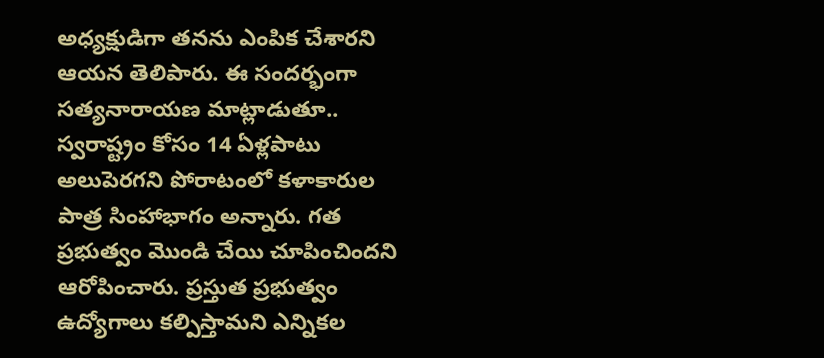అధ్యక్షుడిగా తనను ఎంపిక చేశారని ఆయన తెలిపారు. ఈ సందర్భంగా సత్యనారాయణ మాట్లాడుతూ.. స్వరాష్ట్రం కోసం 14 ఏళ్లపాటు అలుపెరగని పోరాటంలో కళాకారుల పాత్ర సింహాభాగం అన్నారు. గత ప్రభుత్వం మొండి చేయి చూపించిందని ఆరోపించారు. ప్రస్తుత ప్రభుత్వం ఉద్యోగాలు కల్పిస్తామని ఎన్నికల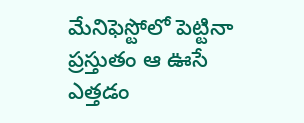మేనిఫెస్టోలో పెట్టినా ప్రస్తుతం ఆ ఊసే ఎత్తడం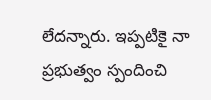లేదన్నారు. ఇప్పటికై నా ప్రభుత్వం స్పందించి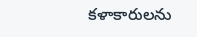కళాకారులను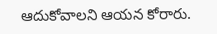ఆదుకోవాలని ఆయన కోరారు.